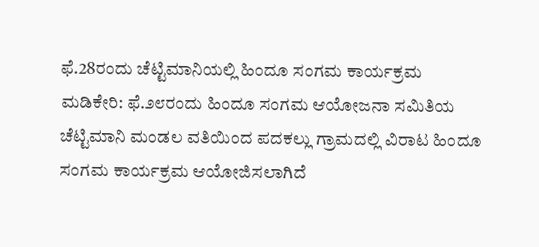ಫೆ.28ರಂದು ಚೆಟ್ಟಿಮಾನಿಯಲ್ಲಿ ಹಿಂದೂ ಸಂಗಮ ಕಾರ್ಯಕ್ರಮ
ಮಡಿಕೇರಿ: ಫೆ.೨೮ರಂದು ಹಿಂದೂ ಸಂಗಮ ಆಯೋಜನಾ ಸಮಿತಿಯ ಚೆಟ್ಟಿಮಾನಿ ಮಂಡಲ ವತಿಯಿಂದ ಪದಕಲ್ಲು ಗ್ರಾಮದಲ್ಲಿ ವಿರಾಟ ಹಿಂದೂ ಸಂಗಮ ಕಾರ್ಯಕ್ರಮ ಆಯೋಜಿಸಲಾಗಿದೆ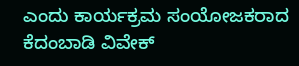ಎಂದು ಕಾರ್ಯಕ್ರಮ ಸಂಯೋಜಕರಾದ ಕೆದಂಬಾಡಿ ವಿವೇಕ್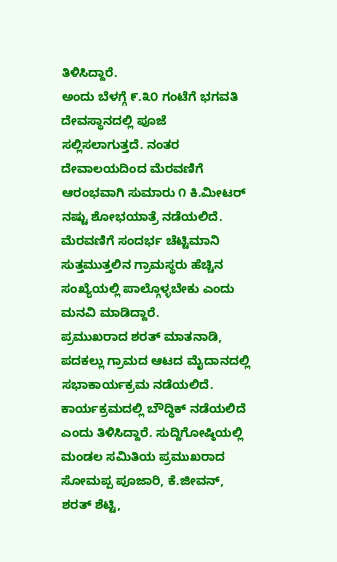ತಿಳಿಸಿದ್ದಾರೆ.
ಅಂದು ಬೆಳಗ್ಗೆ ೯.೩೦ ಗಂಟೆಗೆ ಭಗವತಿ ದೇವಸ್ಥಾನದಲ್ಲಿ ಪೂಜೆ ಸಲ್ಲಿಸಲಾಗುತ್ತದೆ. ನಂತರ ದೇವಾಲಯದಿಂದ ಮೆರವಣಿಗೆ ಆರಂಭವಾಗಿ ಸುಮಾರು ೧ ಕಿ.ಮೀಟರ್ ನಷ್ಟು ಶೋಭಯಾತ್ರೆ ನಡೆಯಲಿದೆ. ಮೆರವಣಿಗೆ ಸಂದರ್ಭ ಚೆಟ್ಟಿಮಾನಿ ಸುತ್ತಮುತ್ತಲಿನ ಗ್ರಾಮಸ್ಥರು ಹೆಚ್ಚಿನ ಸಂಖ್ಯೆಯಲ್ಲಿ ಪಾಲ್ಗೊಳ್ಳಬೇಕು ಎಂದು ಮನವಿ ಮಾಡಿದ್ದಾರೆ.
ಪ್ರಮುಖರಾದ ಶರತ್ ಮಾತನಾಡಿ, ಪದಕಲ್ಲು ಗ್ರಾಮದ ಆಟದ ಮೈದಾನದಲ್ಲಿ ಸಭಾಕಾರ್ಯಕ್ರಮ ನಡೆಯಲಿದೆ. ಕಾರ್ಯಕ್ರಮದಲ್ಲಿ ಬೌದ್ಧಿಕ್ ನಡೆಯಲಿದೆ ಎಂದು ತಿಳಿಸಿದ್ದಾರೆ. ಸುದ್ದಿಗೋಷ್ಠಿಯಲ್ಲಿ ಮಂಡಲ ಸಮಿತಿಯ ಪ್ರಮುಖರಾದ ಸೋಮಪ್ಪ ಪೂಜಾರಿ, ಕೆ.ಜೀವನ್, ಶರತ್ ಶೆಟ್ಟಿ,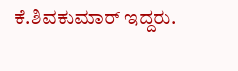ಕೆ.ಶಿವಕುಮಾರ್ ಇದ್ದರು.